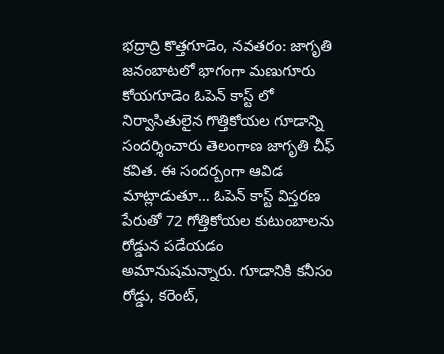భద్రాద్రి కొత్తగూడెం, నవతరం: జాగృతి జనంబాటలో భాగంగా మణుగూరు కోయగూడెం ఓపెన్ కాస్ట్ లో నిర్వాసితులైన గొత్తికోయల గూడాన్ని సందర్శించారు తెలంగాణ జాగృతి చీఫ్ కవిత. ఈ సందర్బంగా ఆవిడ మాట్లాడుతూ… ఓపెన్ కాస్ట్ విస్తరణ పేరుతో 72 గోత్తికోయల కుటుంబాలను రోడ్డున పడేయడం అమానుషమన్నారు. గూడానికి కనీసం రోడ్డు, కరెంట్,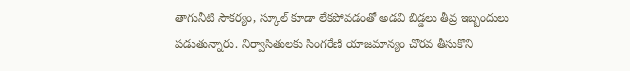తాగునీటి సౌకర్యం, స్కూల్ కూడా లేకపోవడంతో అడవి బిడ్డలు తీవ్ర ఇబ్బందులు పడుతున్నారు. నిర్వాసితులకు సింగరేణి యాజమాన్యం చొరవ తీసుకొని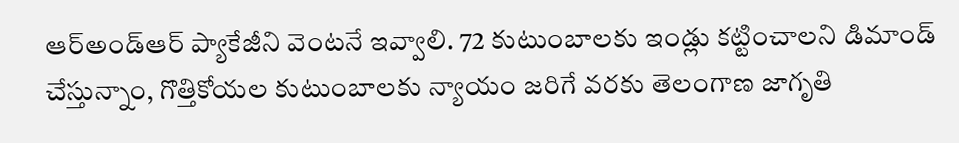ఆర్అండ్ఆర్ ప్యాకేజీని వెంటనే ఇవ్వాలి. 72 కుటుంబాలకు ఇండ్లు కట్టించాలని డిమాండ్ చేస్తున్నాం, గొత్తికోయల కుటుంబాలకు న్యాయం జరిగే వరకు తెలంగాణ జాగృతి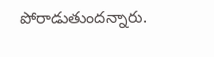పోరాడుతుందన్నారు.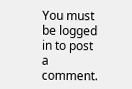You must be logged in to post a comment.